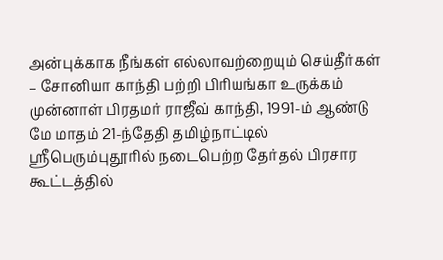அன்புக்காக நீங்கள் எல்லாவற்றையும் செய்தீர்கள் – சோனியா காந்தி பற்றி பிரியங்கா உருக்கம்
முன்னாள் பிரதமர் ராஜீவ் காந்தி, 1991-ம் ஆண்டு மே மாதம் 21-ந்தேதி தமிழ்நாட்டில் ஸ்ரீபெரும்புதூரில் நடைபெற்ற தேர்தல் பிரசார கூட்டத்தில்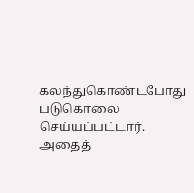கலந்துகொண்டபோது படுகொலை செய்யப்பட்டார். அதைத்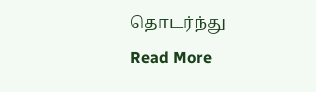தொடர்ந்து
Read More